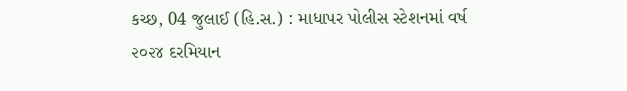કચ્છ, 04 જુલાઈ (હિ.સ.) : માધાપર પોલીસ સ્ટેશનમાં વર્ષ ૨૦૨૪ દરમિયાન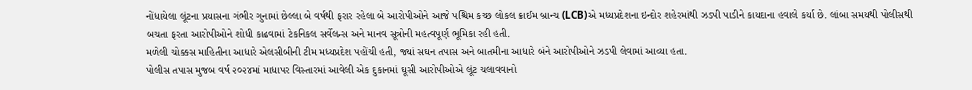નોંધાયેલા લૂંટના પ્રયાસના ગંભીર ગુનામાં છેલ્લા બે વર્ષથી ફરાર રહેલા બે આરોપીઓને આજે પશ્ચિમ કચ્છ લોકલ ક્રાઈમ બ્રાન્ચ (LCB)એ મધ્યપ્રદેશના ઇન્દોર શહેરમાંથી ઝડપી પાડીને કાયદાના હવાલે કર્યા છે. લાંબા સમયથી પોલીસથી બચતા ફરતા આરોપીઓને શોધી કાઢવામાં ટેકનિકલ સર્વેલન્સ અને માનવ સૂત્રોની મહત્વપૂર્ણ ભૂમિકા રહી હતી.
મળેલી ચોક્કસ માહિતીના આધારે એલસીબીની ટીમ મધ્યપ્રદેશ પહોંચી હતી, જ્યાં સઘન તપાસ અને બાતમીના આધારે બંને આરોપીઓને ઝડપી લેવામાં આવ્યા હતા.
પોલીસ તપાસ મુજબ વર્ષ ૨૦૨૪માં માધાપર વિસ્તારમાં આવેલી એક દુકાનમાં ઘૂસી આરોપીઓએ લૂંટ ચલાવવાનો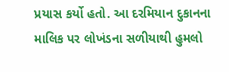પ્રયાસ કર્યો હતો. આ દરમિયાન દુકાનના માલિક પર લોખંડના સળીયાથી હુમલો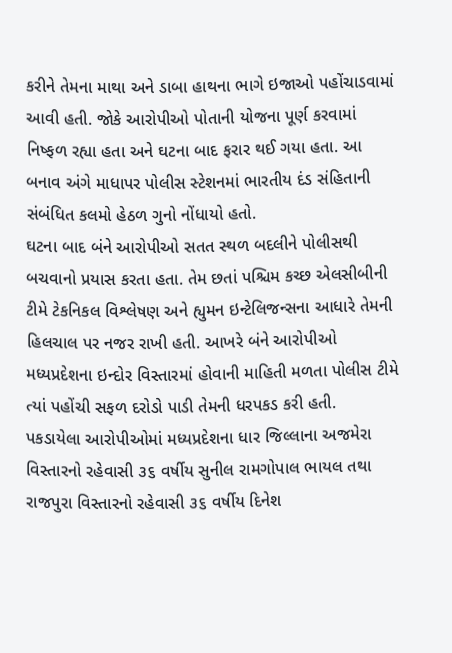કરીને તેમના માથા અને ડાબા હાથના ભાગે ઇજાઓ પહોંચાડવામાં આવી હતી. જોકે આરોપીઓ પોતાની યોજના પૂર્ણ કરવામાં નિષ્ફળ રહ્યા હતા અને ઘટના બાદ ફરાર થઈ ગયા હતા. આ બનાવ અંગે માધાપર પોલીસ સ્ટેશનમાં ભારતીય દંડ સંહિતાની સંબંધિત કલમો હેઠળ ગુનો નોંધાયો હતો.
ઘટના બાદ બંને આરોપીઓ સતત સ્થળ બદલીને પોલીસથી બચવાનો પ્રયાસ કરતા હતા. તેમ છતાં પશ્ચિમ કચ્છ એલસીબીની ટીમે ટેકનિકલ વિશ્લેષણ અને હ્યુમન ઇન્ટેલિજન્સના આધારે તેમની હિલચાલ પર નજર રાખી હતી. આખરે બંને આરોપીઓ મધ્યપ્રદેશના ઇન્દોર વિસ્તારમાં હોવાની માહિતી મળતા પોલીસ ટીમે ત્યાં પહોંચી સફળ દરોડો પાડી તેમની ધરપકડ કરી હતી.
પકડાયેલા આરોપીઓમાં મધ્યપ્રદેશના ધાર જિલ્લાના અજમેરા વિસ્તારનો રહેવાસી ૩૬ વર્ષીય સુનીલ રામગોપાલ ભાયલ તથા રાજપુરા વિસ્તારનો રહેવાસી ૩૬ વર્ષીય દિનેશ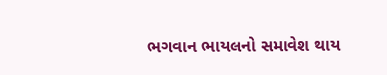ભગવાન ભાયલનો સમાવેશ થાય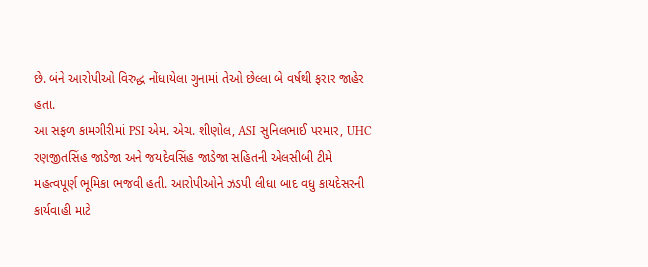છે. બંને આરોપીઓ વિરુદ્ધ નોંધાયેલા ગુનામાં તેઓ છેલ્લા બે વર્ષથી ફરાર જાહેર હતા.
આ સફળ કામગીરીમાં PSI એમ. એચ. શીણોલ, ASI સુનિલભાઈ પરમાર, UHC રણજીતસિંહ જાડેજા અને જયદેવસિંહ જાડેજા સહિતની એલસીબી ટીમે મહત્વપૂર્ણ ભૂમિકા ભજવી હતી. આરોપીઓને ઝડપી લીધા બાદ વધુ કાયદેસરની કાર્યવાહી માટે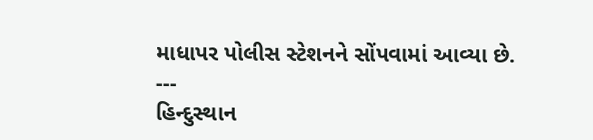માધાપર પોલીસ સ્ટેશનને સોંપવામાં આવ્યા છે.
---
હિન્દુસ્થાન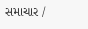સમાચાર /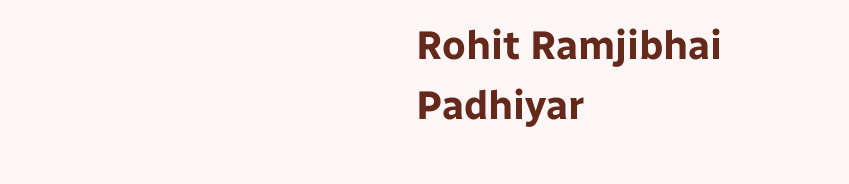Rohit Ramjibhai Padhiyar